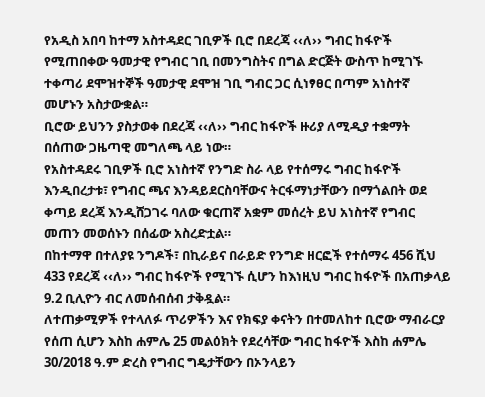የአዲስ አበባ ከተማ አስተዳደር ገቢዎች ቢሮ በደረጃ ‹‹ለ›› ግብር ከፋዮች የሚጠበቀው ዓመታዊ የግብር ገቢ በመንግስትና በግል ድርጅት ውስጥ ከሚገኙ ተቀጣሪ ደሞዝተኞች ዓመታዊ ደሞዝ ገቢ ግብር ጋር ሲነፃፀር በጣም አነስተኛ መሆኑን አስታውቋል።
ቢሮው ይህንን ያስታወቀ በደረጃ ‹‹ለ›› ግብር ከፋዮች ዙሪያ ለሚዲያ ተቋማት በሰጠው ጋዜጣዊ መግለጫ ላይ ነው።
የአስተዳደሩ ገቢዎች ቢሮ አነስተኛ የንግድ ስራ ላይ የተሰማሩ ግብር ከፋዮች እንዲበረታቱ፣ የግብር ጫና እንዳይደርስባቸውና ትርፋማነታቸውን በማጎልበት ወደ ቀጣይ ደረጃ እንዲሸጋገሩ ባለው ቁርጠኛ አቋም መሰረት ይህ አነስተኛ የግብር መጠን መወሰኑን በሰፊው አስረድቷል።
በከተማዋ በተለያዩ ንግዶች፣ በኪራይና በራይድ የንግድ ዘርፎች የተሰማሩ 456 ሺህ 433 የደረጃ ‹‹ለ›› ግብር ከፋዮች የሚገኙ ሲሆን ከእነዚህ ግብር ከፋዮች በአጠቃላይ 9.2 ቢሊዮን ብር ለመሰብሰብ ታቅዷል።
ለተጠቃሚዎች የተላለፉ ጥሪዎችን እና የክፍያ ቀናትን በተመለከተ ቢሮው ማብራርያ የሰጠ ሲሆን እስከ ሐምሌ 25 መልዕክት የደረሳቸው ግብር ከፋዮች እስከ ሐምሌ 30/2018 ዓ.ም ድረስ የግብር ግዴታቸውን በኦንላይን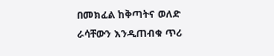በመክፈል ከቅጣትና ወለድ ራሳቸውን እንዲጠብቁ ጥሪ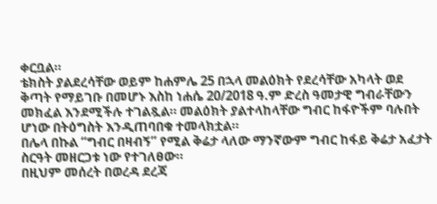ቀርቧል።
ቴክስት ያልደረሳቸው ወይም ከሐምሌ 25 በኋላ መልዕክት የደረሳቸው አካላት ወደ ቅጣት የማይገቡ በመሆኑ እስከ ነሐሴ 20/2018 ዓ.ም ድረስ ዓመታዊ ግብራቸውን መክፈል እንደሚችሉ ተገልጿል። መልዕክት ያልተላከላቸው ግብር ከፋዮችም ባሉበት ሆነው በትዕግስት እንዲጠባበቁ ተመላክቷል።
በሌላ በኩል “ግብር በዛብኝ” የሚል ቅሬታ ላለው ማንኛውም ግብር ከፋይ ቅሬታ አፈታት ስርዓት መዘርጋቱ ነው የተገለፀው።
በዚህም መሰረት በወረዳ ደረጃ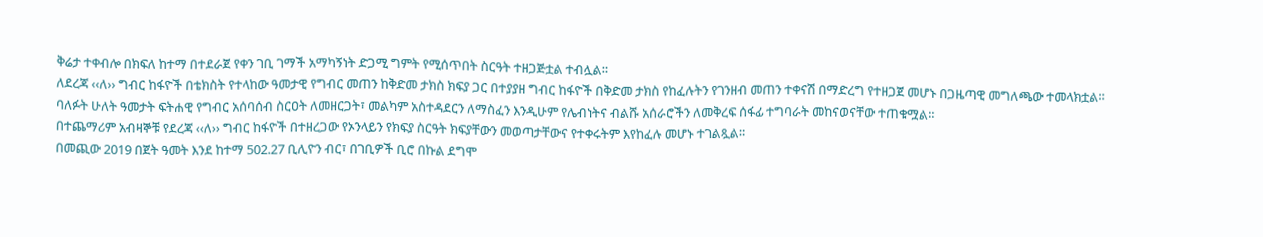ቅሬታ ተቀብሎ በክፍለ ከተማ በተደራጀ የቀን ገቢ ገማች አማካኝነት ድጋሚ ግምት የሚሰጥበት ስርዓት ተዘጋጅቷል ተብሏል።
ለደረጃ ‹‹ለ›› ግብር ከፋዮች በቴክስት የተላከው ዓመታዊ የግብር መጠን ከቅድመ ታክስ ክፍያ ጋር በተያያዘ ግብር ከፋዮች በቅድመ ታክስ የከፈሉትን የገንዘብ መጠን ተቀናሽ በማድረግ የተዘጋጀ መሆኑ በጋዜጣዊ መግለጫው ተመላክቷል።
ባለፉት ሁለት ዓመታት ፍትሐዊ የግብር አሰባሰብ ስርዐት ለመዘርጋት፣ መልካም አስተዳደርን ለማስፈን እንዲሁም የሌብነትና ብልሹ አሰራሮችን ለመቅረፍ ሰፋፊ ተግባራት መከናወናቸው ተጠቁሟል።
በተጨማሪም አብዛኞቹ የደረጃ ‹‹ለ›› ግብር ከፋዮች በተዘረጋው የኦንላይን የክፍያ ስርዓት ክፍያቸውን መወጣታቸውና የተቀሩትም እየከፈሉ መሆኑ ተገልጿል።
በመጪው 2019 በጀት ዓመት እንደ ከተማ 502.27 ቢሊዮን ብር፣ በገቢዎች ቢሮ በኩል ደግሞ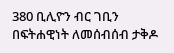380 ቢሊዮን ብር ገቢን በፍትሐዊነት ለመሰብሰብ ታቅዶ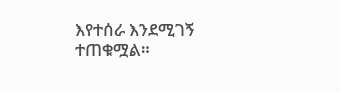እየተሰራ እንደሚገኝ ተጠቁሟል።